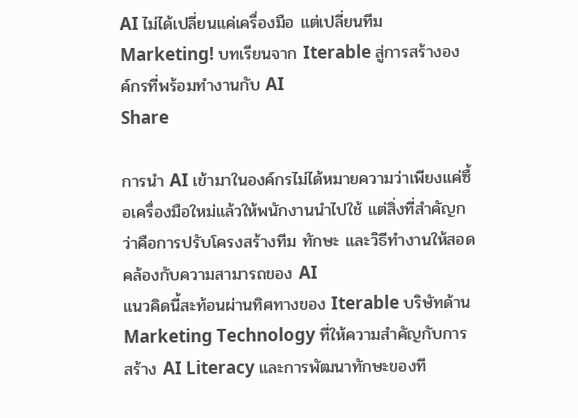AI ไม่ได้เปลี่ยนแค่เครื่องมือ แต่เปลี่ยนทีม Marketing! บทเรียนจาก Iterable สู่การสร้างองค์กรที่พร้อมทำงานกับ AI
Share

การนำ AI เข้ามาในองค์กรไม่ได้หมายความว่าเพียงแค่ซื้อเครื่องมือใหม่แล้วให้พนักงานนำไปใช้ แต่สิ่งที่สำคัญกว่าคือการปรับโครงสร้างทีม ทักษะ และวิธีทำงานให้สอดคล้องกับความสามารถของ AI
แนวคิดนี้สะท้อนผ่านทิศทางของ Iterable บริษัทด้าน Marketing Technology ที่ให้ความสำคัญกับการสร้าง AI Literacy และการพัฒนาทักษะของที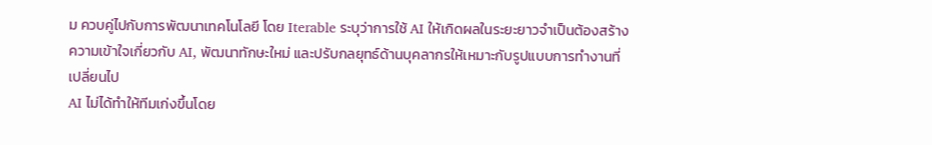ม ควบคู่ไปกับการพัฒนาเทคโนโลยี โดย Iterable ระบุว่าการใช้ AI ให้เกิดผลในระยะยาวจำเป็นต้องสร้างความเข้าใจเกี่ยวกับ AI, พัฒนาทักษะใหม่ และปรับกลยุทธ์ด้านบุคลากรให้เหมาะกับรูปแบบการทำงานที่เปลี่ยนไป
AI ไม่ได้ทำให้ทีมเก่งขึ้นโดย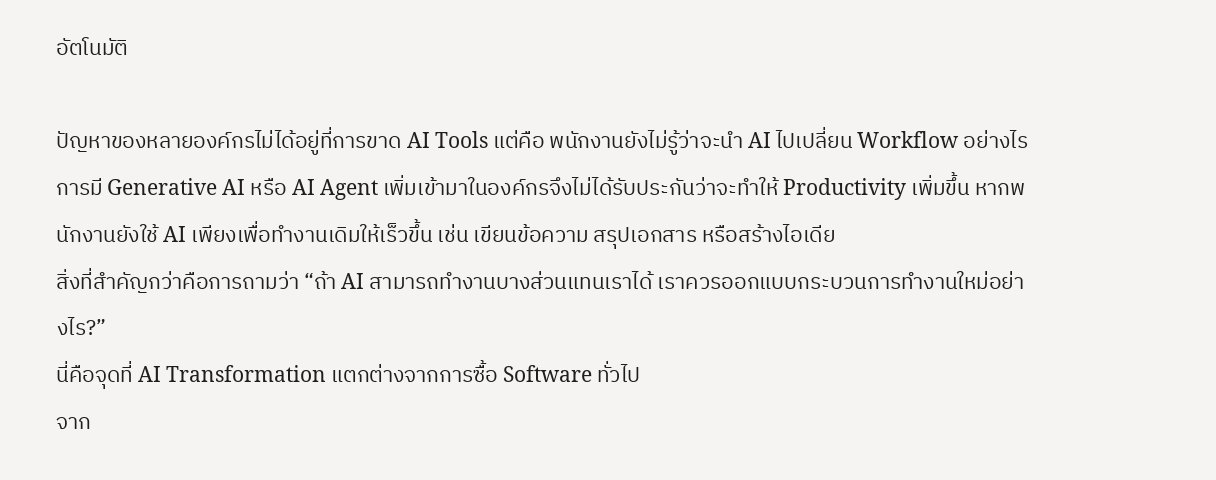อัตโนมัติ

ปัญหาของหลายองค์กรไม่ได้อยู่ที่การขาด AI Tools แต่คือ พนักงานยังไม่รู้ว่าจะนำ AI ไปเปลี่ยน Workflow อย่างไร
การมี Generative AI หรือ AI Agent เพิ่มเข้ามาในองค์กรจึงไม่ได้รับประกันว่าจะทำให้ Productivity เพิ่มขึ้น หากพนักงานยังใช้ AI เพียงเพื่อทำงานเดิมให้เร็วขึ้น เช่น เขียนข้อความ สรุปเอกสาร หรือสร้างไอเดีย
สิ่งที่สำคัญกว่าคือการถามว่า “ถ้า AI สามารถทำงานบางส่วนแทนเราได้ เราควรออกแบบกระบวนการทำงานใหม่อย่างไร?”
นี่คือจุดที่ AI Transformation แตกต่างจากการซื้อ Software ทั่วไป
จาก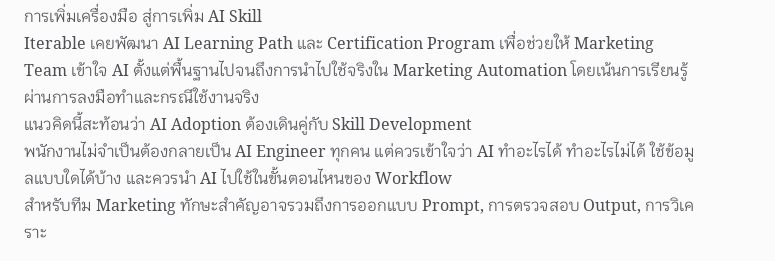การเพิ่มเครื่องมือ สู่การเพิ่ม AI Skill
Iterable เคยพัฒนา AI Learning Path และ Certification Program เพื่อช่วยให้ Marketing Team เข้าใจ AI ตั้งแต่พื้นฐานไปจนถึงการนำไปใช้จริงใน Marketing Automation โดยเน้นการเรียนรู้ผ่านการลงมือทำและกรณีใช้งานจริง
แนวคิดนี้สะท้อนว่า AI Adoption ต้องเดินคู่กับ Skill Development
พนักงานไม่จำเป็นต้องกลายเป็น AI Engineer ทุกคน แต่ควรเข้าใจว่า AI ทำอะไรได้ ทำอะไรไม่ได้ ใช้ข้อมูลแบบใดได้บ้าง และควรนำ AI ไปใช้ในขั้นตอนไหนของ Workflow
สำหรับทีม Marketing ทักษะสำคัญอาจรวมถึงการออกแบบ Prompt, การตรวจสอบ Output, การวิเคราะ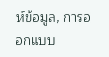ห์ข้อมูล, การออกแบบ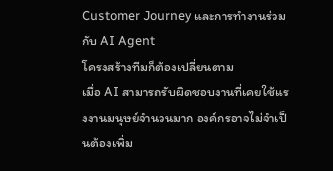Customer Journey และการทำงานร่วมกับ AI Agent
โครงสร้างทีมก็ต้องเปลี่ยนตาม
เมื่อ AI สามารถรับผิดชอบงานที่เคยใช้แรงงานมนุษย์จำนวนมาก องค์กรอาจไม่จำเป็นต้องเพิ่ม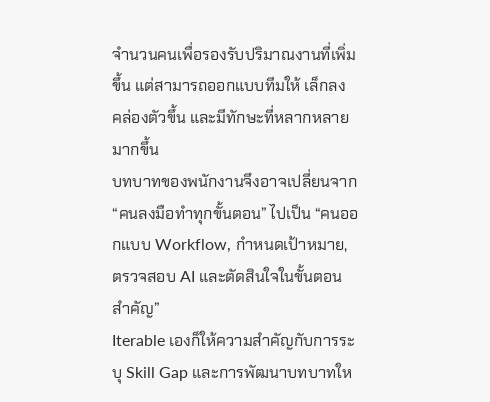จำนวนคนเพื่อรองรับปริมาณงานที่เพิ่มขึ้น แต่สามารถออกแบบทีมให้ เล็กลง คล่องตัวขึ้น และมีทักษะที่หลากหลายมากขึ้น
บทบาทของพนักงานจึงอาจเปลี่ยนจาก “คนลงมือทำทุกขั้นตอน” ไปเป็น “คนออกแบบ Workflow, กำหนดเป้าหมาย, ตรวจสอบ AI และตัดสินใจในขั้นตอนสำคัญ”
Iterable เองก็ให้ความสำคัญกับการระบุ Skill Gap และการพัฒนาบทบาทให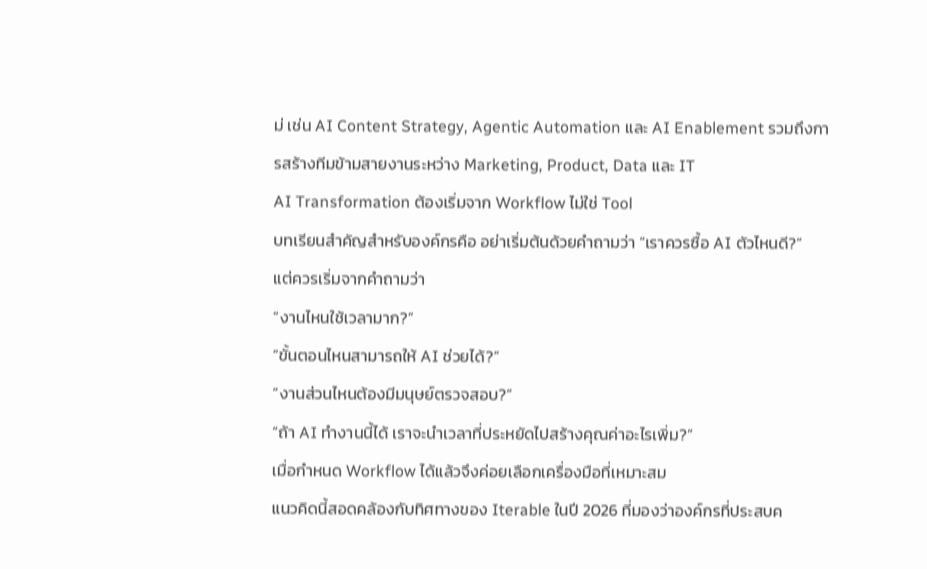ม่ เช่น AI Content Strategy, Agentic Automation และ AI Enablement รวมถึงการสร้างทีมข้ามสายงานระหว่าง Marketing, Product, Data และ IT
AI Transformation ต้องเริ่มจาก Workflow ไม่ใช่ Tool
บทเรียนสำคัญสำหรับองค์กรคือ อย่าเริ่มต้นด้วยคำถามว่า “เราควรซื้อ AI ตัวไหนดี?”
แต่ควรเริ่มจากคำถามว่า
“งานไหนใช้เวลามาก?”
“ขั้นตอนไหนสามารถให้ AI ช่วยได้?”
“งานส่วนไหนต้องมีมนุษย์ตรวจสอบ?”
“ถ้า AI ทำงานนี้ได้ เราจะนำเวลาที่ประหยัดไปสร้างคุณค่าอะไรเพิ่ม?”
เมื่อกำหนด Workflow ได้แล้วจึงค่อยเลือกเครื่องมือที่เหมาะสม
แนวคิดนี้สอดคล้องกับทิศทางของ Iterable ในปี 2026 ที่มองว่าองค์กรที่ประสบค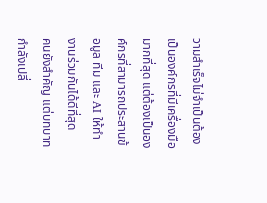วามสำเร็จไม่จำเป็นต้องเป็นองค์กรที่มีเครื่องมือมากที่สุด แต่ต้องเป็นองค์กรที่สามารถประสานข้อมูล ทีม และ AI ให้ทำงานร่วมกันได้ดีที่สุด
คนยังสำคัญ แต่บทบาทกำลังเปลี่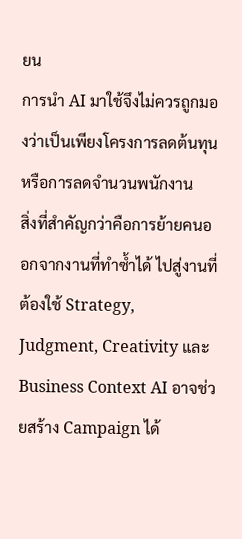ยน
การนำ AI มาใช้จึงไม่ควรถูกมองว่าเป็นเพียงโครงการลดต้นทุนหรือการลดจำนวนพนักงาน
สิ่งที่สำคัญกว่าคือการย้ายคนออกจากงานที่ทำซ้ำได้ ไปสู่งานที่ต้องใช้ Strategy, Judgment, Creativity และ Business Context AI อาจช่วยสร้าง Campaign ได้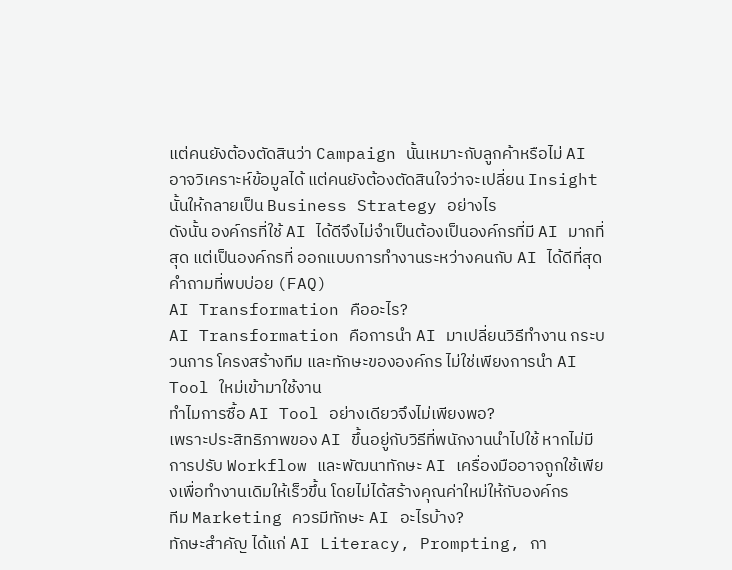แต่คนยังต้องตัดสินว่า Campaign นั้นเหมาะกับลูกค้าหรือไม่ AI อาจวิเคราะห์ข้อมูลได้ แต่คนยังต้องตัดสินใจว่าจะเปลี่ยน Insight นั้นให้กลายเป็น Business Strategy อย่างไร
ดังนั้น องค์กรที่ใช้ AI ได้ดีจึงไม่จำเป็นต้องเป็นองค์กรที่มี AI มากที่สุด แต่เป็นองค์กรที่ ออกแบบการทำงานระหว่างคนกับ AI ได้ดีที่สุด
คำถามที่พบบ่อย (FAQ)
AI Transformation คืออะไร?
AI Transformation คือการนำ AI มาเปลี่ยนวิธีทำงาน กระบวนการ โครงสร้างทีม และทักษะขององค์กร ไม่ใช่เพียงการนำ AI Tool ใหม่เข้ามาใช้งาน
ทำไมการซื้อ AI Tool อย่างเดียวจึงไม่เพียงพอ?
เพราะประสิทธิภาพของ AI ขึ้นอยู่กับวิธีที่พนักงานนำไปใช้ หากไม่มีการปรับ Workflow และพัฒนาทักษะ AI เครื่องมืออาจถูกใช้เพียงเพื่อทำงานเดิมให้เร็วขึ้น โดยไม่ได้สร้างคุณค่าใหม่ให้กับองค์กร
ทีม Marketing ควรมีทักษะ AI อะไรบ้าง?
ทักษะสำคัญ ได้แก่ AI Literacy, Prompting, กา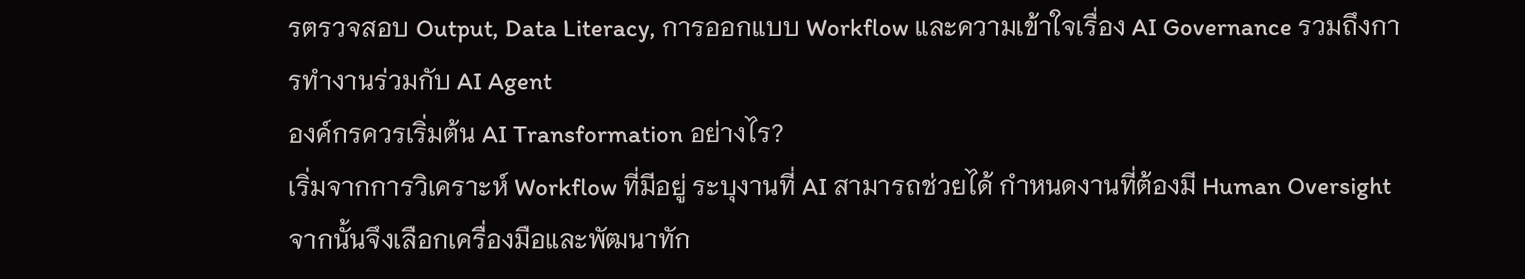รตรวจสอบ Output, Data Literacy, การออกแบบ Workflow และความเข้าใจเรื่อง AI Governance รวมถึงการทำงานร่วมกับ AI Agent
องค์กรควรเริ่มต้น AI Transformation อย่างไร?
เริ่มจากการวิเคราะห์ Workflow ที่มีอยู่ ระบุงานที่ AI สามารถช่วยได้ กำหนดงานที่ต้องมี Human Oversight จากนั้นจึงเลือกเครื่องมือและพัฒนาทัก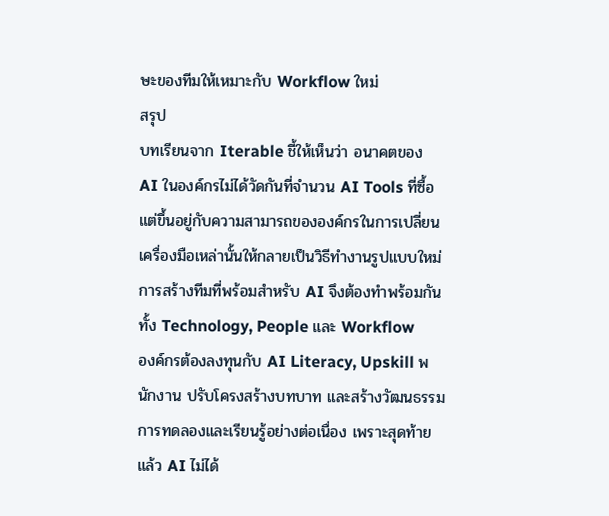ษะของทีมให้เหมาะกับ Workflow ใหม่
สรุป
บทเรียนจาก Iterable ชี้ให้เห็นว่า อนาคตของ AI ในองค์กรไม่ได้วัดกันที่จำนวน AI Tools ที่ซื้อ แต่ขึ้นอยู่กับความสามารถขององค์กรในการเปลี่ยนเครื่องมือเหล่านั้นให้กลายเป็นวิธีทำงานรูปแบบใหม่
การสร้างทีมที่พร้อมสำหรับ AI จึงต้องทำพร้อมกันทั้ง Technology, People และ Workflow
องค์กรต้องลงทุนกับ AI Literacy, Upskill พนักงาน ปรับโครงสร้างบทบาท และสร้างวัฒนธรรมการทดลองและเรียนรู้อย่างต่อเนื่อง เพราะสุดท้ายแล้ว AI ไม่ได้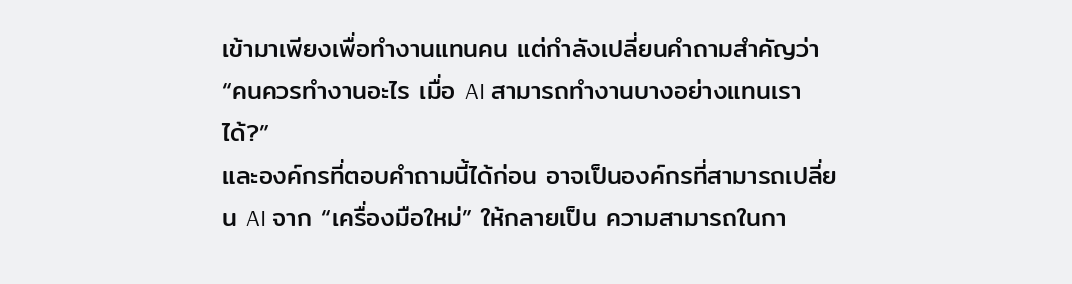เข้ามาเพียงเพื่อทำงานแทนคน แต่กำลังเปลี่ยนคำถามสำคัญว่า “คนควรทำงานอะไร เมื่อ AI สามารถทำงานบางอย่างแทนเราได้?”
และองค์กรที่ตอบคำถามนี้ได้ก่อน อาจเป็นองค์กรที่สามารถเปลี่ยน AI จาก “เครื่องมือใหม่” ให้กลายเป็น ความสามารถในกา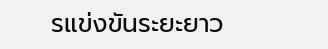รแข่งขันระยะยาว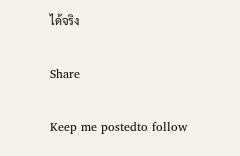ได้จริง

Share

Keep me postedto follow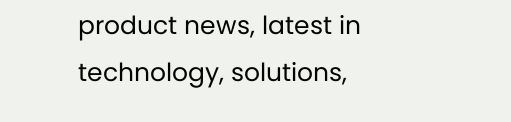product news, latest in technology, solutions,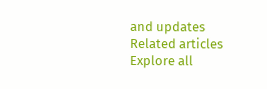and updates
Related articles
Explore all